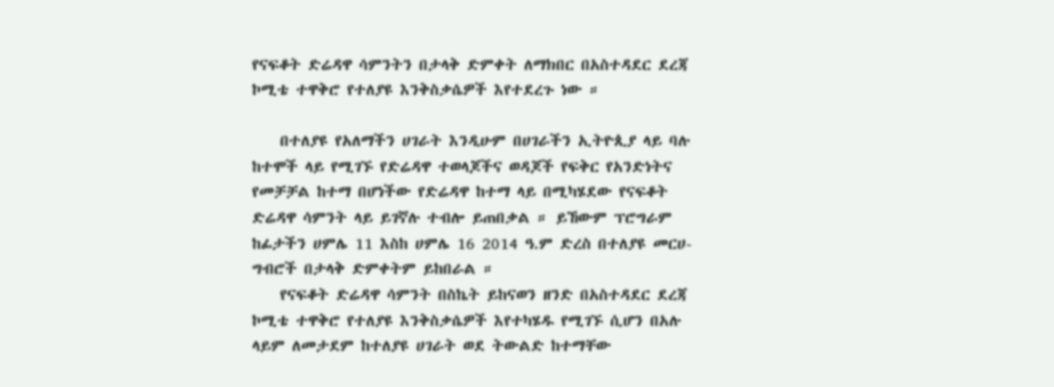የናፍቆት ድሬዳዋ ሳምንትን በታላቅ ድምቀት ለማክበር በአስተዳደር ደረጃ ኮሚቴ ተዋቅሮ የተለያዩ እንቅስቃሴዎች እየተደረጉ ነው ።

    በተለያዩ የአለማችን ሀገራት እንዲሁም በሀገራችን ኢትዮጲያ ላይ ባሉ ከተሞች ላይ የሚገኙ የድሬዳዋ ተወላጆችና ወዳጆች የፍቅር የአንድነትና የመቻቻል ከተማ በሆነችው የድሬዳዋ ከተማ ላይ በሚካሄደው የናፍቆት ድሬዳዋ ሳምንት ላይ ይገኛሉ ተብሎ ይጠበቃል ። ይኸውም ፕሮግራም ከፊታችን ሀምሌ 11 እስከ ሀምሌ 16 2014 ዓ.ም ድረስ በተለያዩ መርሀ-ግብሮች በታላቅ ድምቀትም ይከበራል ።
    የናፍቆት ድሬዳዋ ሳምንት በስኬት ይከናወን ዘንድ በአስተዳደር ደረጃ ኮሚቴ ተዋቅሮ የተለያዩ እንቅስቃሴዎች እየተካሄዱ የሚገኙ ሲሆን በአሉ ላይም ለመታደም ከተለያዩ ሀገራት ወደ ትውልድ ከተማቸው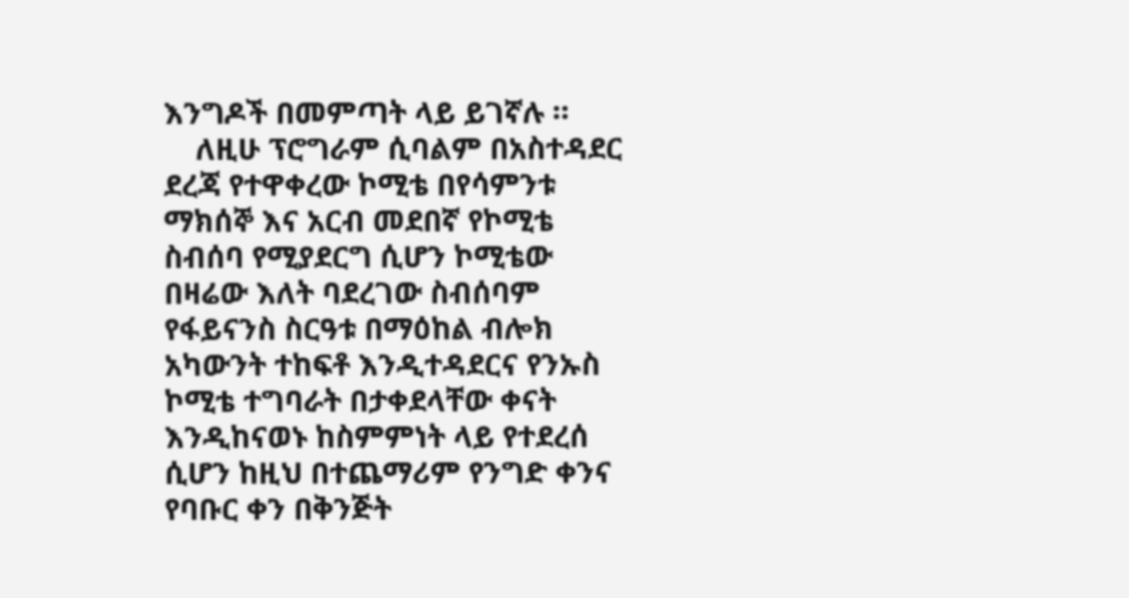እንግዶች በመምጣት ላይ ይገኛሉ ።
    ለዚሁ ፕሮግራም ሲባልም በአስተዳደር ደረጃ የተዋቀረው ኮሚቴ በየሳምንቱ ማክሰኞ እና አርብ መደበኛ የኮሚቴ ስብሰባ የሚያደርግ ሲሆን ኮሚቴው በዛሬው እለት ባደረገው ስብሰባም የፋይናንስ ስርዓቱ በማዕከል ብሎክ አካውንት ተከፍቶ እንዲተዳደርና የንኡስ ኮሚቴ ተግባራት በታቀደላቸው ቀናት እንዲከናወኑ ከስምምነት ላይ የተደረሰ ሲሆን ከዚህ በተጨማሪም የንግድ ቀንና የባቡር ቀን በቅንጅት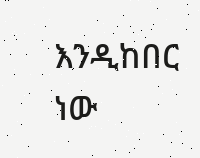እንዲከበር ነው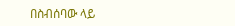በስብሰባው ላይ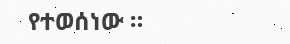የተወሰነው ።